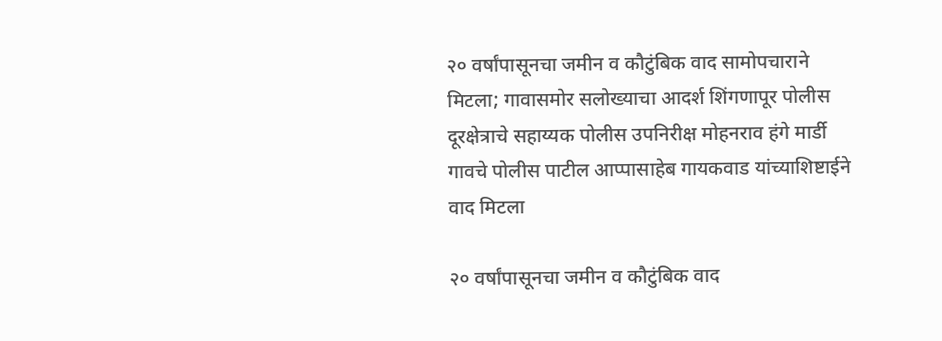२० वर्षांपासूनचा जमीन व कौटुंबिक वाद सामोपचाराने मिटला; गावासमोर सलोख्याचा आदर्श शिंगणापूर पोलीस दूरक्षेत्राचे सहाय्यक पोलीस उपनिरीक्ष मोहनराव हंगे मार्डी गावचे पोलीस पाटील आप्पासाहेब गायकवाड यांच्याशिष्टाईने वाद मिटला

२० वर्षांपासूनचा जमीन व कौटुंबिक वाद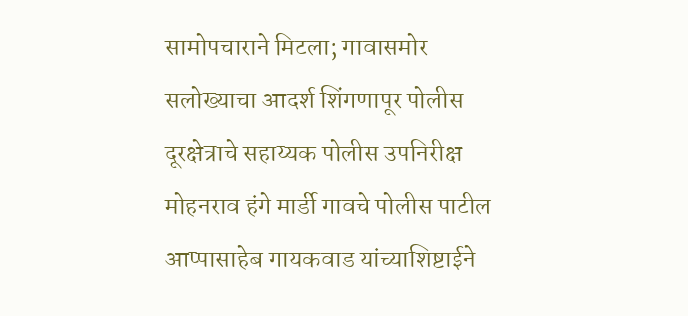सामोपचाराने मिटला; गावासमोर सलोख्याचा आदर्श शिंगणापूर पोलीस दूरक्षेत्राचे सहाय्यक पोलीस उपनिरीक्ष मोहनराव हंगे मार्डी गावचे पोलीस पाटील आप्पासाहेब गायकवाड यांच्याशिष्टाईने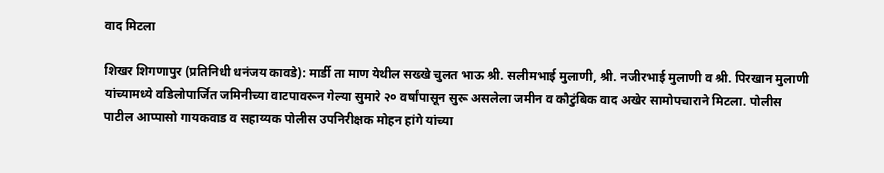वाद मिटला

शिखर शिगणापुर (प्रतिनिधी धनंजय कावडे): मार्डी ता माण येथील सख्खे चुलत भाऊ श्री. सलीमभाई मुलाणी, श्री. नजीरभाई मुलाणी व श्री. पिरखान मुलाणी यांच्यामध्ये वडिलोपार्जित जमिनीच्या वाटपावरून गेल्या सुमारे २० वर्षांपासून सुरू असलेला जमीन व कौटुंबिक वाद अखेर सामोपचाराने मिटला. पोलीस पाटील आप्पासो गायकवाड व सहाय्यक पोलीस उपनिरीक्षक मोहन हांगे यांच्या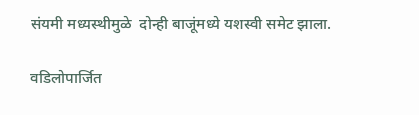संयमी मध्यस्थीमुळे  दोन्ही बाजूंमध्ये यशस्वी समेट झाला.

वडिलोपार्जित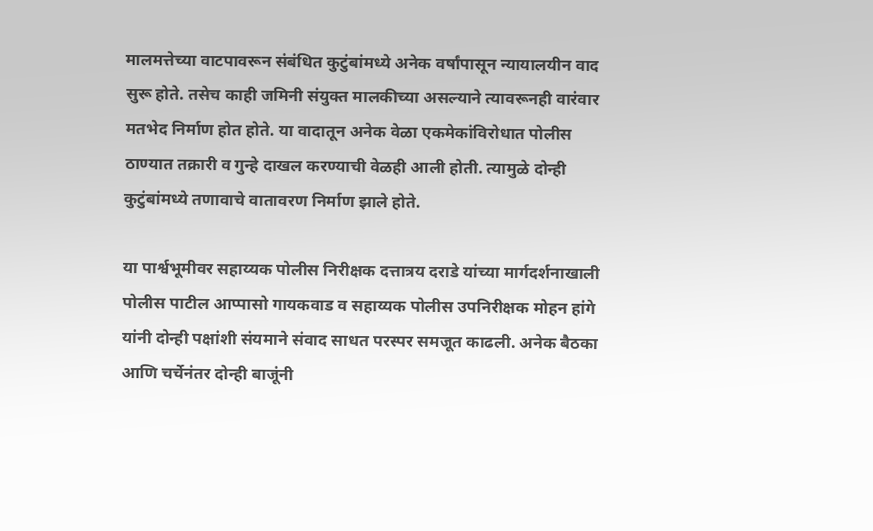मालमत्तेच्या वाटपावरून संबंधित कुटुंबांमध्ये अनेक वर्षांपासून न्यायालयीन वाद सुरू होते. तसेच काही जमिनी संयुक्त मालकीच्या असल्याने त्यावरूनही वारंवार मतभेद निर्माण होत होते. या वादातून अनेक वेळा एकमेकांविरोधात पोलीस ठाण्यात तक्रारी व गुन्हे दाखल करण्याची वेळही आली होती. त्यामुळे दोन्ही कुटुंबांमध्ये तणावाचे वातावरण निर्माण झाले होते.

या पार्श्वभूमीवर सहाय्यक पोलीस निरीक्षक दत्तात्रय दराडे यांच्या मार्गदर्शनाखाली पोलीस पाटील आप्पासो गायकवाड व सहाय्यक पोलीस उपनिरीक्षक मोहन हांगे यांनी दोन्ही पक्षांशी संयमाने संवाद साधत परस्पर समजूत काढली. अनेक बैठका आणि चर्चेनंतर दोन्ही बाजूंनी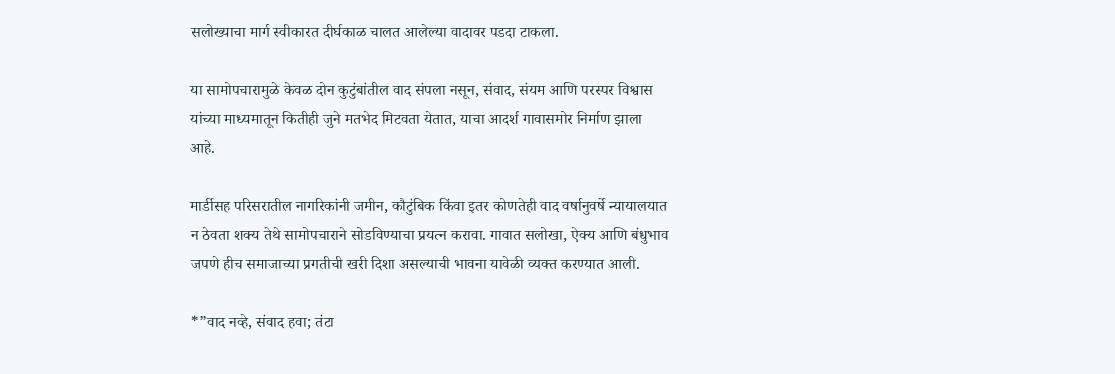सलोख्याचा मार्ग स्वीकारत दीर्घकाळ चालत आलेल्या वादावर पडदा टाकला.

या सामोपचारामुळे केवळ दोन कुटुंबांतील वाद संपला नसून, संवाद, संयम आणि परस्पर विश्वास यांच्या माध्यमातून कितीही जुने मतभेद मिटवता येतात, याचा आदर्श गावासमोर निर्माण झाला आहे.

मार्डीसह परिसरातील नागरिकांनी जमीन, कौटुंबिक किंवा इतर कोणतेही वाद वर्षानुवर्षे न्यायालयात न ठेवता शक्य तेथे सामोपचाराने सोडविण्याचा प्रयत्न करावा. गावात सलोखा, ऐक्य आणि बंधुभाव जपणे हीच समाजाच्या प्रगतीची खरी दिशा असल्याची भावना यावेळी व्यक्त करण्यात आली.

*”वाद नव्हे, संवाद हवा; तंटा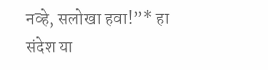नव्हे, सलोखा हवा!”* हा संदेश या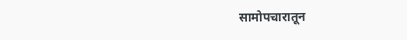सामोपचारातून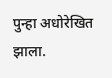पुन्हा अधोरेखित झाला.